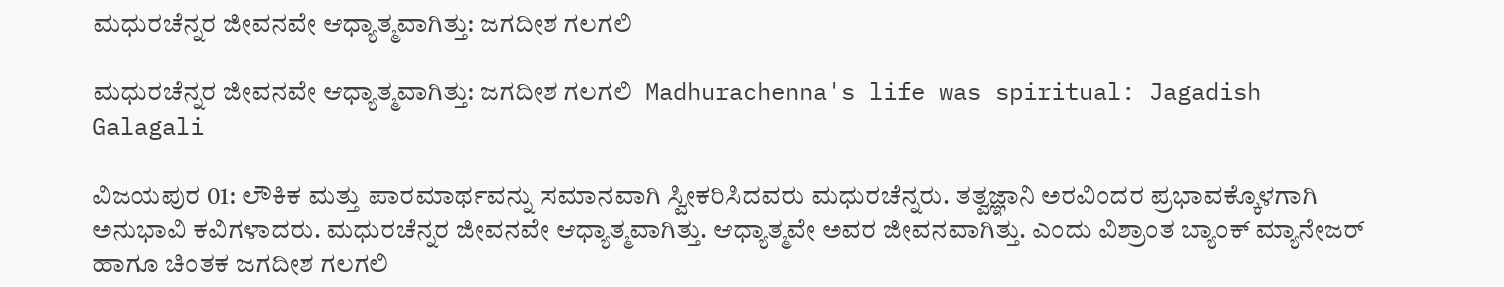ಮಧುರಚೆನ್ನರ ಜೀವನವೇ ಆಧ್ಯಾತ್ಮವಾಗಿತ್ತು: ಜಗದೀಶ ಗಲಗಲಿ

ಮಧುರಚೆನ್ನರ ಜೀವನವೇ ಆಧ್ಯಾತ್ಮವಾಗಿತ್ತು: ಜಗದೀಶ ಗಲಗಲಿ  Madhurachenna's life was spiritual: Jagadish Galagali

ವಿಜಯಪುರ 01: ಲೌಕಿಕ ಮತ್ತು ಪಾರಮಾರ್ಥವನ್ನು ಸಮಾನವಾಗಿ ಸ್ವೀಕರಿಸಿದವರು ಮಧುರಚೆನ್ನರು. ತತ್ವಜ್ಞಾನಿ ಅರವಿಂದರ ಪ್ರಭಾವಕ್ಕೊಳಗಾಗಿ ಅನುಭಾವಿ ಕವಿಗಳಾದರು. ಮಧುರಚೆನ್ನರ ಜೀವನವೇ ಆಧ್ಯಾತ್ಮವಾಗಿತ್ತು. ಆಧ್ಯಾತ್ಮವೇ ಅವರ ಜೀವನವಾಗಿತ್ತು. ಎಂದು ವಿಶ್ರಾಂತ ಬ್ಯಾಂಕ್ ಮ್ಯಾನೇಜರ್ ಹಾಗೂ ಚಿಂತಕ ಜಗದೀಶ ಗಲಗಲಿ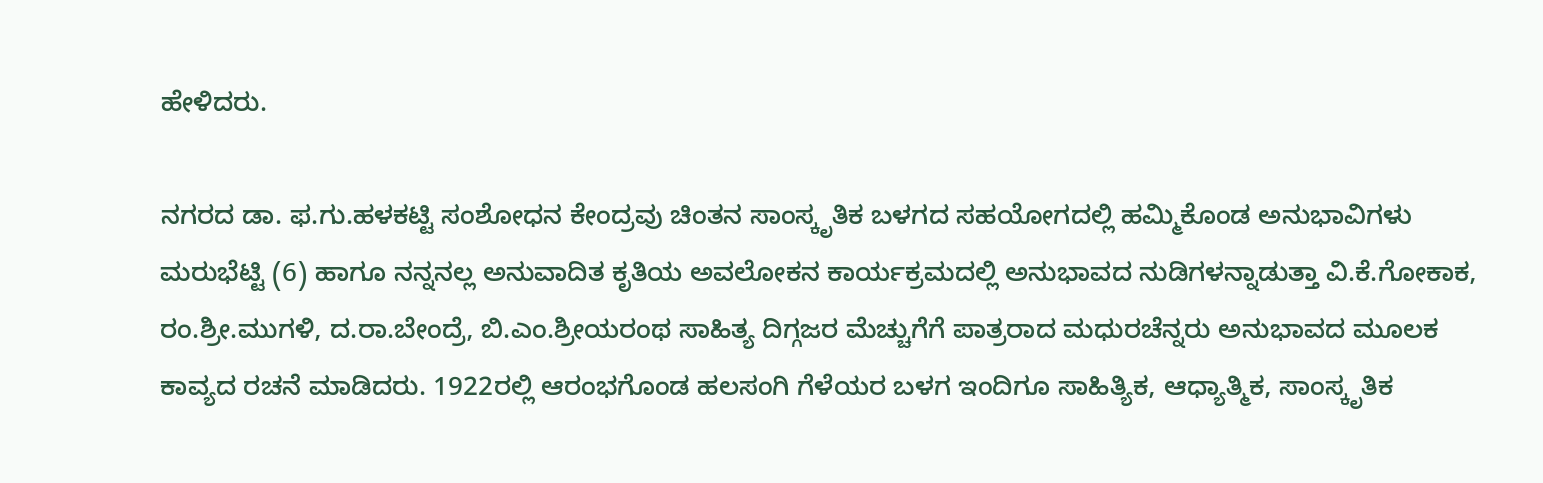ಹೇಳಿದರು.

ನಗರದ ಡಾ. ಫ.ಗು.ಹಳಕಟ್ಟಿ ಸಂಶೋಧನ ಕೇಂದ್ರವು ಚಿಂತನ ಸಾಂಸ್ಕೃತಿಕ ಬಳಗದ ಸಹಯೋಗದಲ್ಲಿ ಹಮ್ಮಿಕೊಂಡ ಅನುಭಾವಿಗಳು ಮರುಭೆಟ್ಟಿ (6) ಹಾಗೂ ನನ್ನನಲ್ಲ ಅನುವಾದಿತ ಕೃತಿಯ ಅವಲೋಕನ ಕಾರ್ಯಕ್ರಮದಲ್ಲಿ ಅನುಭಾವದ ನುಡಿಗಳನ್ನಾಡುತ್ತಾ ವಿ.ಕೆ.ಗೋಕಾಕ, ರಂ.ಶ್ರೀ.ಮುಗಳಿ, ದ.ರಾ.ಬೇಂದ್ರೆ, ಬಿ.ಎಂ.ಶ್ರೀಯರಂಥ ಸಾಹಿತ್ಯ ದಿಗ್ಗಜರ ಮೆಚ್ಚುಗೆಗೆ ಪಾತ್ರರಾದ ಮಧುರಚೆನ್ನರು ಅನುಭಾವದ ಮೂಲಕ ಕಾವ್ಯದ ರಚನೆ ಮಾಡಿದರು. 1922ರಲ್ಲಿ ಆರಂಭಗೊಂಡ ಹಲಸಂಗಿ ಗೆಳೆಯರ ಬಳಗ ಇಂದಿಗೂ ಸಾಹಿತ್ಯಿಕ, ಆಧ್ಯಾತ್ಮಿಕ, ಸಾಂಸ್ಕೃತಿಕ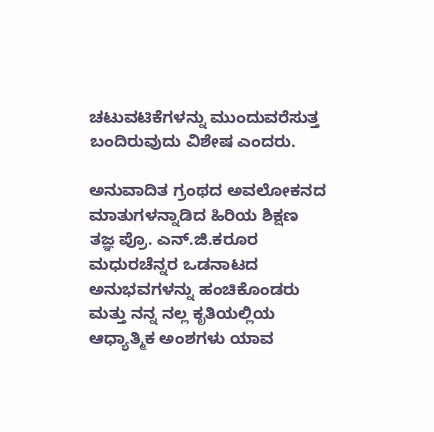ಚಟುವಟಿಕೆಗಳನ್ನು ಮುಂದುವರೆಸುತ್ತ ಬಂದಿರುವುದು ವಿಶೇಷ ಎಂದರು.

ಅನುವಾದಿತ ಗ್ರಂಥದ ಅವಲೋಕನದ ಮಾತುಗಳನ್ನಾಡಿದ ಹಿರಿಯ ಶಿಕ್ಷಣ ತಜ್ಞ ಪ್ರೊ. ಎನ್‌.ಜಿ.ಕರೂರ ಮಧುರಚೆನ್ನರ ಒಡನಾಟದ ಅನುಭವಗಳನ್ನು ಹಂಚಿಕೊಂಡರು ಮತ್ತು ನನ್ನ ನಲ್ಲ ಕೃತಿಯಲ್ಲಿಯ ಆಧ್ಯಾತ್ಮಿಕ ಅಂಶಗಳು ಯಾವ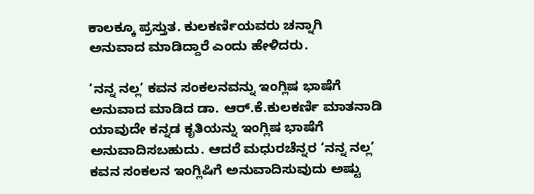ಕಾಲಕ್ಕೂ ಪ್ರಸ್ತುತ. ಕುಲಕರ್ಣಿಯವರು ಚನ್ನಾಗಿ ಅನುವಾದ ಮಾಡಿದ್ದಾರೆ ಎಂದು ಹೇಳಿದರು.

‘ನನ್ನ ನಲ್ಲ’ ಕವನ ಸಂಕಲನವನ್ನು ಇಂಗ್ಲಿಷ ಭಾಷೆಗೆ ಅನುವಾದ ಮಾಡಿದ ಡಾ. ಆರ್‌.ಕೆ.ಕುಲಕರ್ಣಿ ಮಾತನಾಡಿ ಯಾವುದೇ ಕನ್ನಡ ಕೃತಿಯನ್ನು ಇಂಗ್ಲಿಷ ಭಾಷೆಗೆ ಅನುವಾದಿಸಬಹುದು. ಆದರೆ ಮಧುರಚೆನ್ನರ ‘ನನ್ನ ನಲ್ಲ’ ಕವನ ಸಂಕಲನ ಇಂಗ್ಲಿಷಿಗೆ ಅನುವಾದಿಸುವುದು ಅಷ್ಟು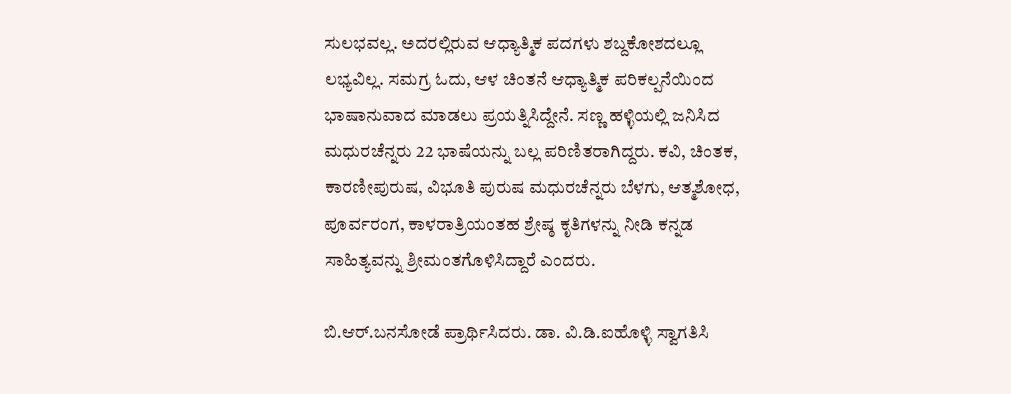ಸುಲಭವಲ್ಲ. ಅದರಲ್ಲಿರುವ ಆಧ್ಯಾತ್ಮಿಕ ಪದಗಳು ಶಬ್ದಕೋಶದಲ್ಲೂ ಲಭ್ಯವಿಲ್ಲ. ಸಮಗ್ರ ಓದು, ಆಳ ಚಿಂತನೆ ಆಧ್ಯಾತ್ಮಿಕ ಪರಿಕಲ್ಪನೆಯಿಂದ ಭಾಷಾನುವಾದ ಮಾಡಲು ಪ್ರಯತ್ನಿಸಿದ್ದೇನೆ. ಸಣ್ಣ ಹಳ್ಳಿಯಲ್ಲಿ ಜನಿಸಿದ ಮಧುರಚೆನ್ನರು 22 ಭಾಷೆಯನ್ನು ಬಲ್ಲ ಪರಿಣಿತರಾಗಿದ್ದರು. ಕವಿ, ಚಿಂತಕ, ಕಾರಣೀಪುರುಷ, ವಿಭೂತಿ ಪುರುಷ ಮಧುರಚೆನ್ನರು ಬೆಳಗು, ಆತ್ಮಶೋಧ, ಪೂರ್ವರಂಗ, ಕಾಳರಾತ್ರಿಯಂತಹ ಶ್ರೇಷ್ಠ ಕೃತಿಗಳನ್ನು ನೀಡಿ ಕನ್ನಡ ಸಾಹಿತ್ಯವನ್ನು ಶ್ರೀಮಂತಗೊಳಿಸಿದ್ದಾರೆ ಎಂದರು.

ಬಿ.ಆರ್‌.ಬನಸೋಡೆ ಪ್ರಾರ್ಥಿಸಿದರು. ಡಾ. ವಿ.ಡಿ.ಐಹೊಳ್ಳಿ ಸ್ವಾಗತಿಸಿ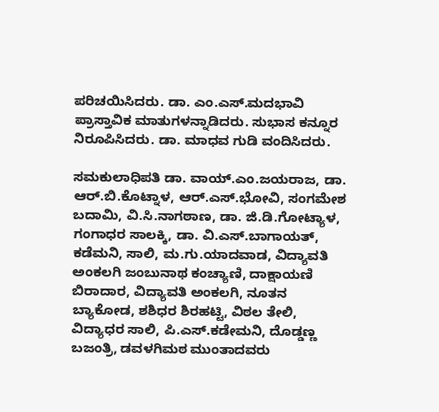ಪರಿಚಯಿಸಿದರು. ಡಾ. ಎಂ.ಎಸ್‌.ಮದಭಾವಿ ಪ್ರಾಸ್ತಾವಿಕ ಮಾತುಗಳನ್ನಾಡಿದರು. ಸುಭಾಸ ಕನ್ನೂರ ನಿರೂಪಿಸಿದರು. ಡಾ. ಮಾಧವ ಗುಡಿ ವಂದಿಸಿದರು.

ಸಮಕುಲಾಧಿಪತಿ ಡಾ. ವಾಯ್‌.ಎಂ.ಜಯರಾಜ, ಡಾ. ಆರ್‌.ಬಿ.ಕೊಟ್ನಾಳ, ಆರ್‌.ಎಸ್‌.ಭೋವಿ, ಸಂಗಮೇಶ ಬದಾಮಿ, ವಿ.ಸಿ.ನಾಗಠಾಣ, ಡಾ. ಜಿ.ಡಿ.ಗೋಟ್ಯಾಳ, ಗಂಗಾಧರ ಸಾಲಕ್ಕಿ, ಡಾ. ವಿ.ಎಸ್‌.ಬಾಗಾಯತ್, ಕಡೆಮನಿ, ಸಾಲಿ, ಮ.ಗು.ಯಾದವಾಡ, ವಿದ್ಯಾವತಿ ಅಂಕಲಗಿ ಜಂಬುನಾಥ ಕಂಚ್ಯಾಣಿ, ದಾಕ್ಷಾಯಣಿ ಬಿರಾದಾರ, ವಿದ್ಯಾವತಿ ಅಂಕಲಗಿ, ನೂತನ ಬ್ಯಾಕೋಡ, ಶಶಿಧರ ಶಿರಹಟ್ಟಿ, ವಿಠಲ ತೇಲಿ, ವಿದ್ಯಾಧರ ಸಾಲಿ, ಪಿ.ಎಸ್‌.ಕಡೇಮನಿ, ದೊಡ್ಡಣ್ಣ ಬಜಂತ್ರಿ, ಡವಳಗಿಮಠ ಮುಂತಾದವರು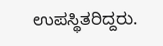ಉಪಸ್ಥಿತರಿದ್ದರು.